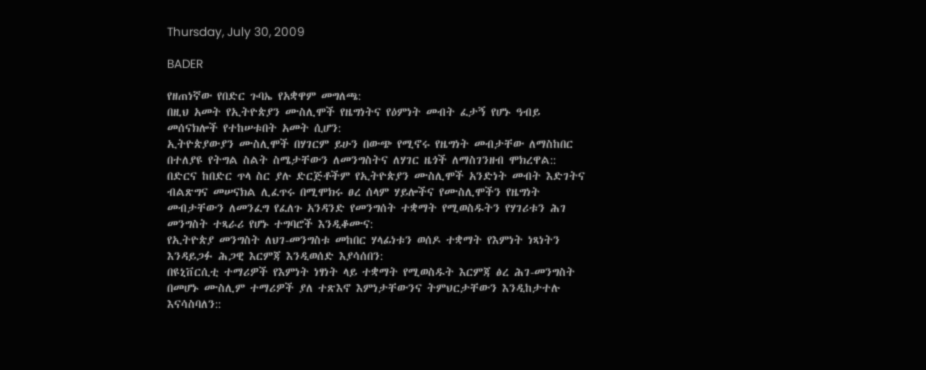Thursday, July 30, 2009

BADER

የዘጠነኛው የበድር ጉባኤ የአቋዋም መግለጫ:
በዚህ አመት የኢትዮጵያን ሙስሊሞች የዜግነትና የዕምነት መብት ፈታኝ የሆኑ ዓብይ
መሰናክሎች የተከሠቱበት አመት ሲሆን:
ኢትዮጵያውያን ሙስሊሞች በሃገርም ይሁን በውጭ የሚኖሩ የዜግነት መብታቸው ለማስከበር
በተለያዩ የትግል ስልት ስሜታቸውን ለመንግስትና ለሃገር ዜጎች ለማስገንዘብ ሞክረዋል::
በድርና ከበድር ጥላ ስር ያሉ ድርጅቶችም የኢትዮጵያን ሙስሊሞች አንድነት መብት እድገትና
ብልጽግና መሠናክል ሊፈጥሩ በሚሞክሩ ፀረ ሰላም ሃይሎችና የሙስሊሞችን የዜግነት
መብታቸውን ለመንፈግ የፈለጉ አንዳንድ የመንግሰት ተቋማት የሚወስዱትን የሃገሪቱን ሕገ
መንግስት ተጻራሪ የሆኑ ተግባሮች እንዲቆሙና:
የኢትዮጵያ መንግስት ለህገ-መንግስቱ መከበር ሃላፊነቱን ወሰዶ ተቋማት የእምነት ነጻነትን
እንዳይጋፉ ሕጋዊ እርምጃ እንዲወሰድ እያሳሰበን:
በዩኒቨርሲቲ ተማሪዎች የእምነት ነፃነት ላይ ተቋማት የሚወስዱት እርምጃ ፅረ ሕገ-መንግስት
በመሆኑ ሙስሊም ተማሪዎች ያለ ተጽእኖ እምነታቸውንና ትምህርታቸውን እንዲከታተሉ
እናሳስባለን::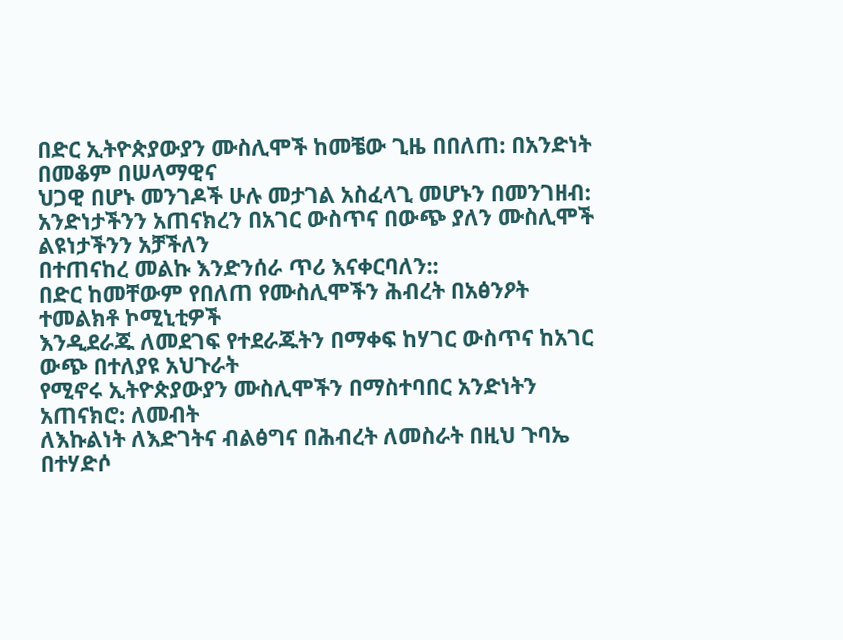በድር ኢትዮጵያውያን ሙስሊሞች ከመቼው ጊዜ በበለጠ: በአንድነት በመቆም በሠላማዊና
ህጋዊ በሆኑ መንገዶች ሁሉ መታገል አስፈላጊ መሆኑን በመንገዘብ:
አንድነታችንን አጠናክረን በአገር ውስጥና በውጭ ያለን ሙስሊሞች ልዩነታችንን አቻችለን
በተጠናከረ መልኩ እንድንሰራ ጥሪ እናቀርባለን::
በድር ከመቸውም የበለጠ የሙስሊሞችን ሕብረት በአፅንዖት ተመልክቶ ኮሚኒቲዎች
እንዲደራጁ ለመደገፍ የተደራጁትን በማቀፍ ከሃገር ውስጥና ከአገር ውጭ በተለያዩ አህጉራት
የሚኖሩ ኢትዮጵያውያን ሙስሊሞችን በማስተባበር አንድነትን አጠናክሮ: ለመብት
ለእኩልነት ለእድገትና ብልፅግና በሕብረት ለመስራት በዚህ ጉባኤ በተሃድሶ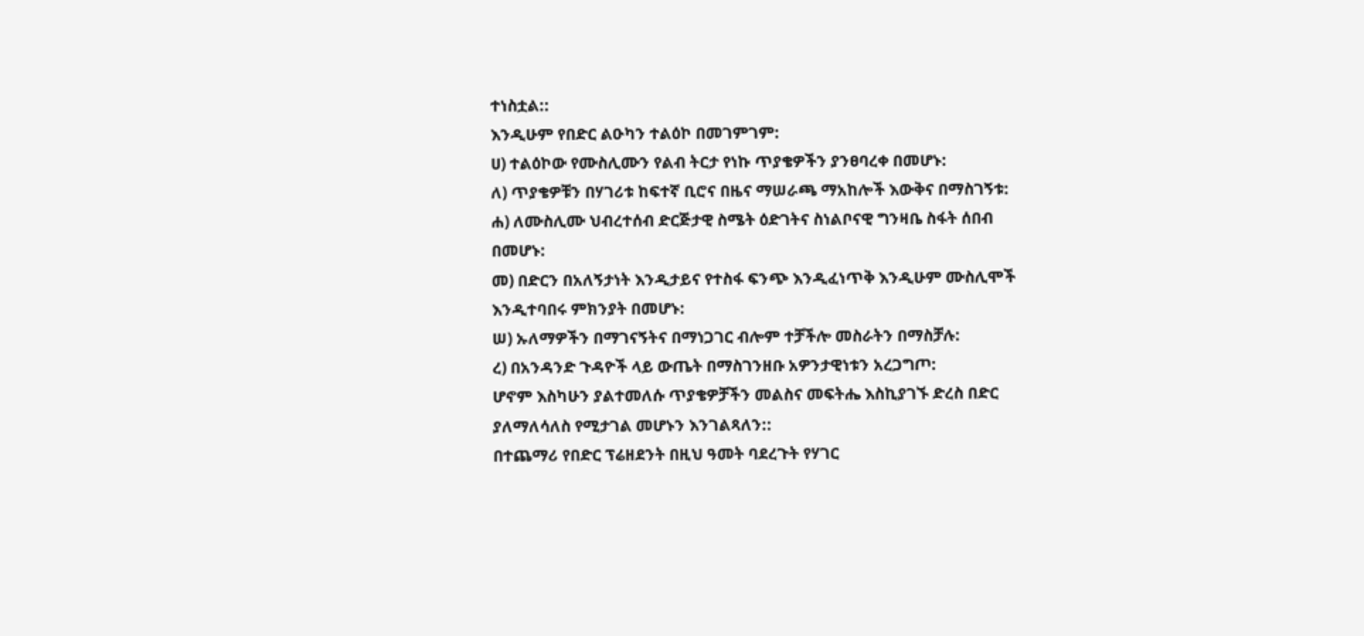ተነስቷል::
እንዲሁም የበድር ልዑካን ተልዕኮ በመገምገም:
ሀ) ተልዕኮው የሙስሊሙን የልብ ትርታ የነኩ ጥያቄዎችን ያንፀባረቀ በመሆኑ:
ለ) ጥያቄዎቹን በሃገሪቱ ከፍተኛ ቢሮና በዜና ማሠራጫ ማአከሎች እውቅና በማስገኝቱ:
ሐ) ለሙስሊሙ ህብረተሰብ ድርጅታዊ ስሜት ዕድገትና ስነልቦናዊ ግንዛቤ ስፋት ሰበብ
በመሆኑ:
መ) በድርን በአለኝታነት እንዲታይና የተስፋ ፍንጭ እንዲፈነጥቅ እንዲሁም ሙስሊሞች
እንዲተባበሩ ምክንያት በመሆኑ:
ሠ) ኡለማዎችን በማገናኝትና በማነጋገር ብሎም ተቻችሎ መስራትን በማስቻሉ:
ረ) በአንዳንድ ጉዳዮች ላይ ውጤት በማስገንዘቡ አዎንታዊነቱን አረጋግጦ:
ሆኖም እስካሁን ያልተመለሱ ጥያቄዎቻችን መልስና መፍትሔ እስኪያገኙ ድረስ በድር
ያለማለሳለስ የሚታገል መሆኑን እንገልጻለን::
በተጨማሪ የበድር ፕሬዘደንት በዚህ ዓመት ባደረጉት የሃገር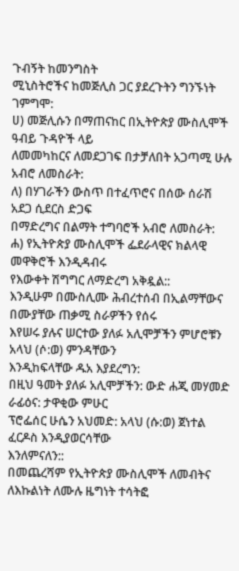ጉብኝት ከመንግስት
ሚኒስትሮችና ከመጅሊስ ጋር ያደረጉትን ግንኙነት ገምግሞ:
ሀ) መጅሊሱን በማጠናከር በኢትዮጵያ ሙስሊሞች ዓብይ ጉዳዮች ላይ
ለመመካከርና ለመደጋገፍ በታቻለበት አጋጣሚ ሁሉ አብሮ ለመስራት:
ለ) በሃገራችን ውስጥ በተፈጥሮና በሰው ሰራሽ አደጋ ሲደርስ ድጋፍ
በማድረግና በልማት ተግባሮች አብሮ ለመስራት:
ሐ) የኢትዮጵያ ሙስሊሞች ፌደራላዊና ክልላዊ መዋቅሮች እንዲዳብሩ
የእውቀት ሽግግር ለማድረግ አቅዷል::
እንዲሁም በሙስሊሙ ሕብረተሰብ በኢልማቸውና በሙያቸው ጠቃሚ ስራዎችን የሰሩ
እየሠሩ ያሉና ሠርተው ያለፉ አሊሞቻችን ምሆሮቹን አላህ (ሶ:ወ) ምንዳቸውን
እንዲከፍላቸው ዱአ እያደረግን:
በዚህ ዓመት ያለፉ አሊሞቻችን: ውድ ሐጂ መሃመድ ራፊዕና: ታዋቂው ምሁር
ፕሮፌሰር ሁሴን አህመድ: አላህ (ሱ:ወ) ጀነተል ፈርዶስ እንዲያወርሳቸው
እንለምናለን::
በመጨረሻም የኢትዮጵያ ሙስሊሞች ለመብትና ለእኩልነት ለሙሉ ዜግነት ተሳትፎ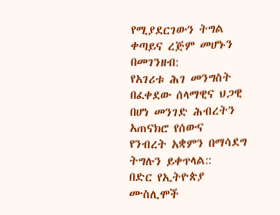የሚያደርገውን ትግል ቀጣይና ረጅም መሆኑን በመገንዘብ:
የአገሪቱ ሕገ መንግስት በፈቀደው ሰላማዊና ህጋዊ በሆነ መንገድ ሕብረትን አጠናክሮ የሰውና
የንብረት አቋምን በማሳደግ ትግሉን ይቀጥላል::
በድር የኢትዮጵያ ሙስሊሞች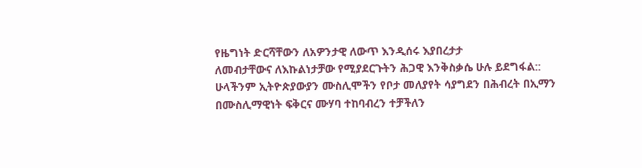የዜግነት ድርሻቸውን ለአዎንታዊ ለውጥ እንዲሰሩ እያበረታታ
ለመብታቸውና ለእኩልነታቻው የሚያደርጉትን ሕጋዊ እንቅስቃሴ ሁሉ ይደግፋል::
ሁላችንም ኢትዮጵያውያን ሙስሊሞችን የቦታ መለያየት ሳያግደን በሕብረት በኢማን
በሙስሊማዊነት ፍቅርና ሙሃባ ተከባብረን ተቻችለን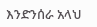እንድንሰራ አላህ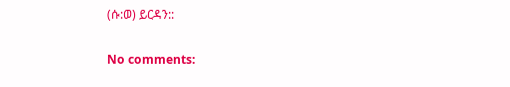(ሱ:ወ) ይርዳን::

No comments: